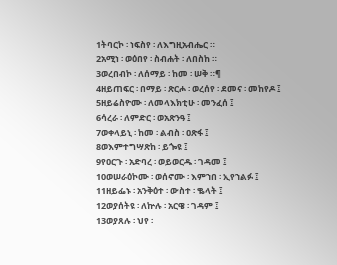1ትባርኮ ፡ ነፍስየ ፡ ለእግዚአብሔር ።
2አሚነ ፡ ወዕበየ ፡ ስብሐት ፡ ለበስከ ።
3ወረበብኮ ፡ ለሰማይ ፡ ከመ ፡ ሠቅ ።¶
4ዘይጠፍር ፡ በማይ ፡ ጽርሖ ፡ ወረሰየ ፡ ደመና ፡ መከየዶ ፤
5ዘይሬስዮሙ ፡ ለመላእክቲሁ ፡ መንፈሰ ፤
6ሳረራ ፡ ለምድር ፡ ወአጽንዓ ፤
7ወቀላይኒ ፡ ከመ ፡ ልብስ ፡ ዐጽፋ ፤
8ወእምተግሣጽከ ፡ ይጐዩ ፤
9የዐርጉ ፡ አድባረ ፡ ወይወርዱ ፡ ገዳመ ፤
10ወሠራዕኮሙ ፡ ወሰኖሙ ፡ እምኀበ ፡ ኢየኀልፉ ፤
11ዘይፌኑ ፡ አንቅዕተ ፡ ውስተ ፡ ቈላት ፤
12ወያሰትዩ ፡ ለኵሉ ፡ አርዌ ፡ ገዳም ፤
13ወያጸሉ ፡ ህየ ፡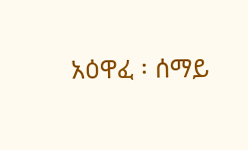አዕዋፈ ፡ ሰማይ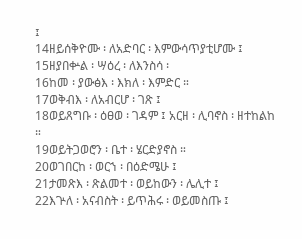፤
14ዘይሰቅዮሙ ፡ ለአድባር ፡ እምውሳጥያቲሆሙ ፤
15ዘያበቍል ፡ ሣዕረ ፡ ለእንስሳ ፡
16ከመ ፡ ያውፅእ ፡ እክለ ፡ እምድር ።
17ወቅብእ ፡ ለአብርሆ ፡ ገጽ ፤
18ወይጸግቡ ፡ ዕፀወ ፡ ገዳም ፤ አርዘ ፡ ሊባኖስ ፡ ዘተከልከ ።
19ወይትጋወሮን ፡ ቤተ ፡ ሄርድያኖስ ።
20ወገበርከ ፡ ወርኀ ፡ በዕድሜሁ ፤
21ታመጽእ ፡ ጽልመተ ፡ ወይከውን ፡ ሌሊተ ፤
22እጕለ ፡ አናብስት ፡ ይጥሕሩ ፡ ወይመስጡ ፤